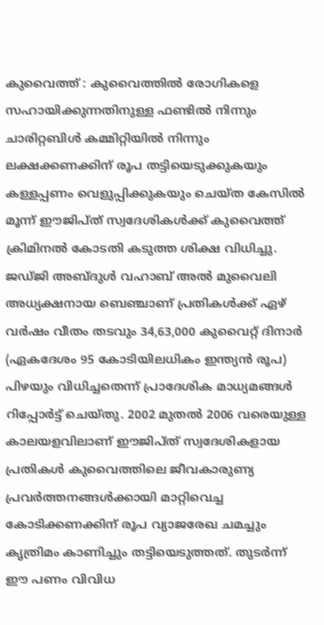കുവൈത്ത് : കുവൈത്തിൽ രോഗികളെ സഹായിക്കുന്നതിനുള്ള ഫണ്ടിൽ നിന്നും ചാരിറ്റബിൾ കമ്മിറ്റിയിൽ നിന്നും ലക്ഷക്കണക്കിന് രൂപ തട്ടിയെടുക്കുകയും കള്ളപ്പണം വെളുപ്പിക്കുകയും ചെയ്ത കേസിൽ മൂന്ന് ഈജിപ്ത് സ്വദേശികൾക്ക് കുവൈത്ത് ക്രിമിനൽ കോടതി കടുത്ത ശിക്ഷ വിധിച്ചു. ജഡ്ജി അബ്ദുൾ വഹാബ് അൽ മുവൈലി അധ്യക്ഷനായ ബെഞ്ചാണ് പ്രതികൾക്ക് ഏഴ് വർഷം വീതം തടവും 34,63,000 കുവൈറ്റ് ദിനാർ (ഏകദേശം 95 കോടിയിലധികം ഇന്ത്യൻ രൂപ) പിഴയും വിധിച്ചതെന്ന് പ്രാദേശിക മാധ്യമങ്ങൾ റിപ്പോർട്ട് ചെയ്തു. 2002 മുതൽ 2006 വരെയുള്ള കാലയളവിലാണ് ഈജിപ്ത് സ്വദേശികളായ പ്രതികൾ കുവൈത്തിലെ ജീവകാരുണ്യ പ്രവർത്തനങ്ങൾക്കായി മാറ്റിവെച്ച കോടിക്കണക്കിന് രൂപ വ്യാജരേഖ ചമച്ചും കൃത്രിമം കാണിച്ചും തട്ടിയെടുത്തത്. തുടർന്ന് ഈ പണം വിവിധ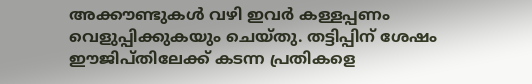അക്കൗണ്ടുകൾ വഴി ഇവർ കള്ളപ്പണം വെളുപ്പിക്കുകയും ചെയ്തു. തട്ടിപ്പിന് ശേഷം ഈജിപ്തിലേക്ക് കടന്ന പ്രതികളെ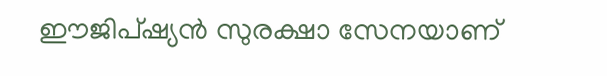ഈജിപ്ഷ്യൻ സുരക്ഷാ സേനയാണ്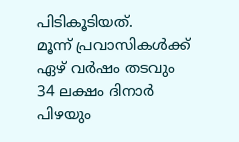പിടികൂടിയത്.
മൂന്ന് പ്രവാസികൾക്ക് ഏഴ് വർഷം തടവും 34 ലക്ഷം ദിനാർ പിഴയും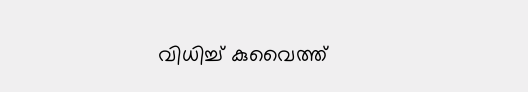വിധിച്ച് കുവൈത്ത്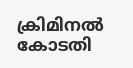ക്രിമിനൽ കോടതി